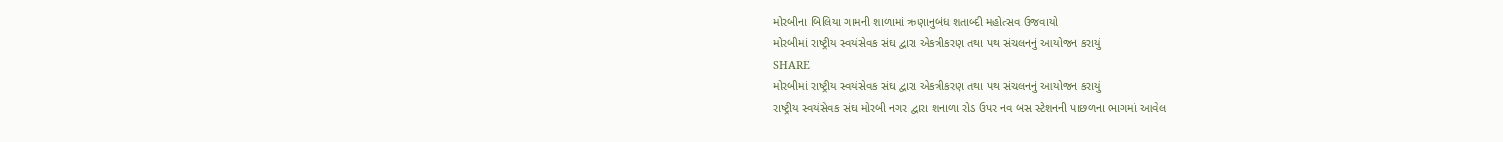મોરબીના બિલિયા ગામની શાળામાં ઋણાનુબંધ શતાબ્દી મહોત્સવ ઉજવાયો
મોરબીમાં રાષ્ટ્રીય સ્વયંસેવક સંઘ દ્વારા એકત્રીકરણ તથા પથ સંચલનનું આયોજન કરાયું
SHARE
મોરબીમાં રાષ્ટ્રીય સ્વયંસેવક સંઘ દ્વારા એકત્રીકરણ તથા પથ સંચલનનું આયોજન કરાયું
રાષ્ટ્રીય સ્વયંસેવક સંઘ મોરબી નગર દ્વારા શનાળા રોડ ઉપર નવ બસ સ્ટેશનની પાછળના ભાગમાં આવેલ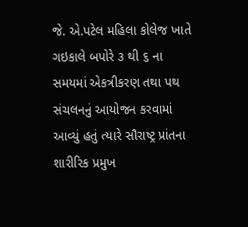જે. એ.પટેલ મહિલા કોલેજ ખાતે ગઇકાલે બપોરે ૩ થી ૬ ના સમયમાં એકત્રીકરણ તથા પથ સંચલનનું આયોજન કરવામાં આવ્યું હતું ત્યારે સૌરાષ્ટ્ર પ્રાંતના શારીરિક પ્રમુખ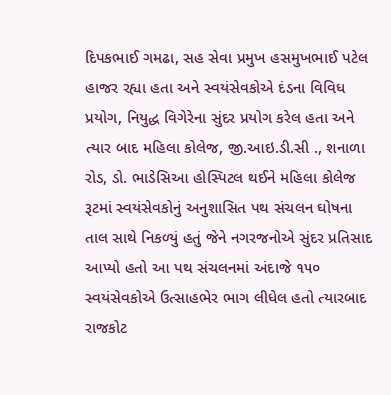દિપકભાઈ ગમઢા, સહ સેવા પ્રમુખ હસમુખભાઈ પટેલ હાજર રહ્યા હતા અને સ્વયંસેવકોએ દંડના વિવિધ પ્રયોગ, નિયુદ્ધ વિગેરેના સુંદર પ્રયોગ કરેલ હતા અને ત્યાર બાદ મહિલા કોલેજ, જી.આઇ.ડી.સી ., શનાળા રોડ, ડો. ભાડેસિઆ હોસ્પિટલ થઈને મહિલા કોલેજ રૂટમાં સ્વયંસેવકોનું અનુશાસિત પથ સંચલન ઘોષના તાલ સાથે નિકળ્યું હતું જેને નગરજનોએ સુંદર પ્રતિસાદ આપ્યો હતો આ પથ સંચલનમાં અંદાજે ૧૫૦ સ્વયંસેવકોએ ઉત્સાહભેર ભાગ લીધેલ હતો ત્યારબાદ રાજકોટ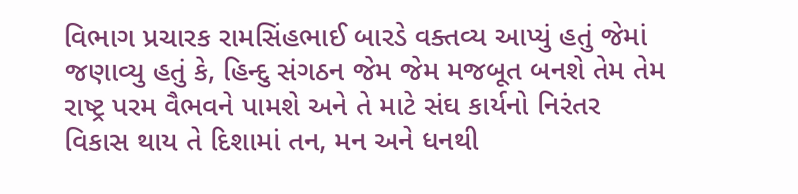વિભાગ પ્રચારક રામસિંહભાઈ બારડે વક્તવ્ય આપ્યું હતું જેમાં જણાવ્યુ હતું કે, હિન્દુ સંગઠન જેમ જેમ મજબૂત બનશે તેમ તેમ રાષ્ટ્ર પરમ વૈભવને પામશે અને તે માટે સંઘ કાર્યનો નિરંતર વિકાસ થાય તે દિશામાં તન, મન અને ધનથી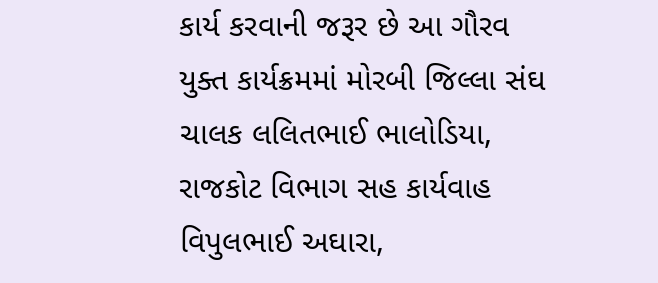કાર્ય કરવાની જરૂર છે આ ગૌરવ યુક્ત કાર્યક્રમમાં મોરબી જિલ્લા સંઘ ચાલક લલિતભાઈ ભાલોડિયા, રાજકોટ વિભાગ સહ કાર્યવાહ વિપુલભાઈ અઘારા,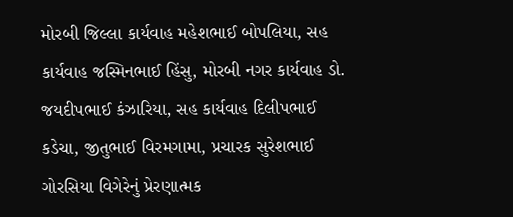મોરબી જિલ્લા કાર્યવાહ મહેશભાઈ બોપલિયા, સહ કાર્યવાહ જસ્મિનભાઈ હિંસુ, મોરબી નગર કાર્યવાહ ડો. જયદીપભાઈ કંઝારિયા, સહ કાર્યવાહ દિલીપભાઈ કડેચા, જીતુભાઈ વિરમગામા, પ્રચારક સુરેશભાઈ ગોરસિયા વિગેરેનું પ્રેરણાત્મક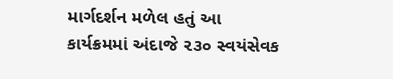માર્ગદર્શન મળેલ હતું આ કાર્યક્રમમાં અંદાજે ૨૩૦ સ્વયંસેવક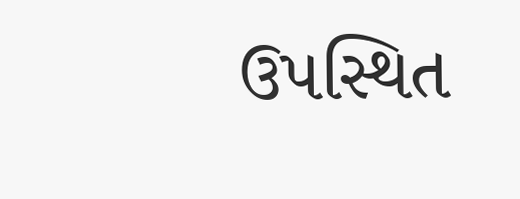ઉપસ્થિત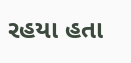રહયા હતા